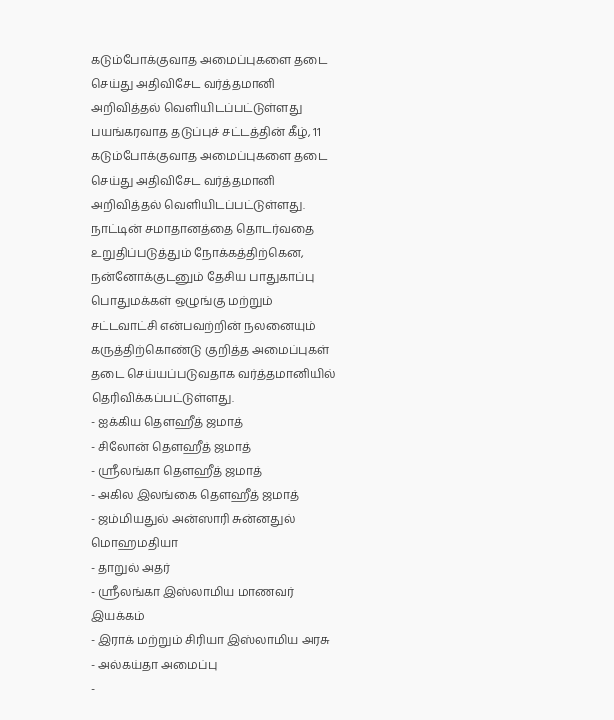கடும்போக்குவாத அமைப்புகளை தடை செய்து அதிவிசேட வர்த்தமானி அறிவித்தல் வௌியிடப்பட்டுள்ளது
பயங்கரவாத தடுப்புச் சட்டத்தின் கீழ், 11 கடும்போக்குவாத அமைப்புகளை தடை செய்து அதிவிசேட வர்த்தமானி அறிவித்தல் வௌியிடப்பட்டுள்ளது.
நாட்டின் சமாதானத்தை தொடர்வதை உறுதிப்படுத்தும் நோக்கத்திற்கென, நன்னோக்குடனும் தேசிய பாதுகாப்பு பொதுமக்கள் ஒழுங்கு மற்றும் சட்டவாட்சி என்பவற்றின் நலனையும் கருத்திற்கொண்டு குறித்த அமைப்புகள் தடை செய்யப்படுவதாக வர்த்தமானியில் தெரிவிக்கப்பட்டுள்ளது.
- ஐக்கிய தௌஹீத் ஜமாத்
- சிலோன் தௌஹீத் ஜமாத்
- ஶ்ரீலங்கா தௌஹீத் ஜமாத்
- அகில இலங்கை தௌஹீத் ஜமாத்
- ஜம்மியதுல் அன்ஸாரி சுன்னதுல் மொஹமதியா
- தாறுல் அதர்
- ஶ்ரீலங்கா இஸ்லாமிய மாணவர் இயக்கம்
- இராக் மற்றும் சிரியா இஸ்லாமிய அரசு
- அல்கய்தா அமைப்பு
-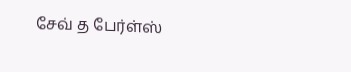சேவ் த பேர்ள்ஸ்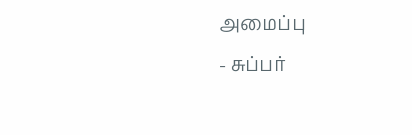அமைப்பு
- சுப்பர்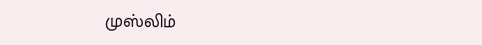முஸ்லிம்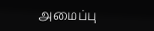அமைப்பு